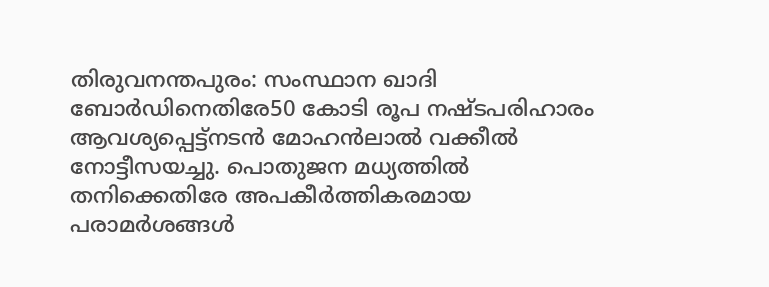തിരുവനന്തപുരം: സംസ്ഥാന ഖാദി ബോർഡിനെതിരേ50 കോടി രൂപ നഷ്ടപരിഹാരം ആവശ്യപ്പെട്ട്നടൻ മോഹൻലാൽ വക്കീൽ നോട്ടീസയച്ചു. പൊതുജന മധ്യത്തിൽ തനിക്കെതിരേ അപകീർത്തികരമായ പരാമർശങ്ങൾ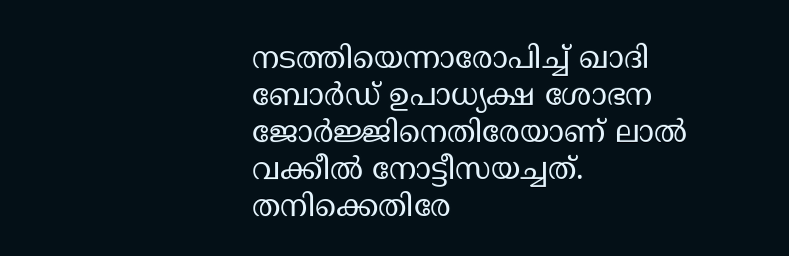നടത്തിയെന്നാരോപിച്ച് ഖാദി ബോർഡ് ഉപാധ്യക്ഷ ശോഭന ജോർജ്ജിനെതിരേയാണ് ലാൽ വക്കീൽ നോട്ടീസയച്ചത്. തനിക്കെതിരേ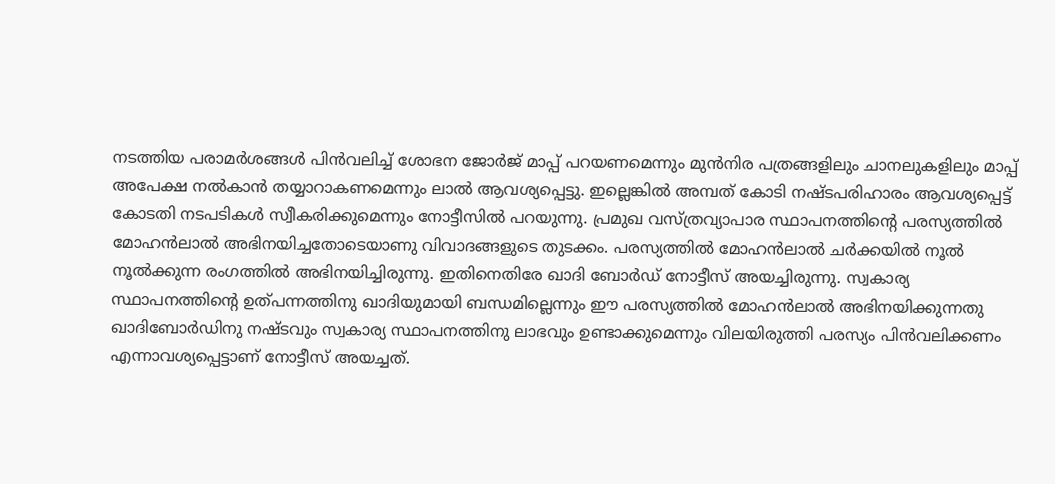നടത്തിയ പരാമർശങ്ങൾ പിൻവലിച്ച് ശോഭന ജോർജ് മാപ്പ് പറയണമെന്നും മുൻനിര പത്രങ്ങളിലും ചാനലുകളിലും മാപ്പ് അപേക്ഷ നൽകാൻ തയ്യാറാകണമെന്നും ലാൽ ആവശ്യപ്പെട്ടു. ഇല്ലെങ്കിൽ അമ്പത് കോടി നഷ്ടപരിഹാരം ആവശ്യപ്പെട്ട് കോടതി നടപടികൾ സ്വീകരിക്കുമെന്നും നോട്ടീസിൽ പറയുന്നു. പ്രമുഖ വസ്ത്രവ്യാപാര സ്ഥാപനത്തിന്റെ പരസ്യത്തിൽ മോഹൻലാൽ അഭിനയിച്ചതോടെയാണു വിവാദങ്ങളുടെ തുടക്കം. പരസ്യത്തിൽ മോഹൻലാൽ ചർക്കയിൽ നൂൽ നൂൽക്കുന്ന രംഗത്തിൽ അഭിനയിച്ചിരുന്നു. ഇതിനെതിരേ ഖാദി ബോർഡ് നോട്ടീസ് അയച്ചിരുന്നു. സ്വകാര്യ സ്ഥാപനത്തിന്റെ ഉത്പന്നത്തിനു ഖാദിയുമായി ബന്ധമില്ലെന്നും ഈ പരസ്യത്തിൽ മോഹൻലാൽ അഭിനയിക്കുന്നതു ഖാദിബോർഡിനു നഷ്ടവും സ്വകാര്യ സ്ഥാപനത്തിനു ലാഭവും ഉണ്ടാക്കുമെന്നും വിലയിരുത്തി പരസ്യം പിൻവലിക്കണം എന്നാവശ്യപ്പെട്ടാണ് നോട്ടീസ് അയച്ചത്.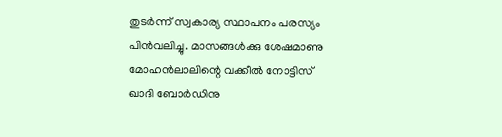തുടർന്ന് സ്വകാര്യ സ്ഥാപനം പരസ്യം പിൻവലിച്ചു. മാസങ്ങൾക്കു ശേഷമാണു മോഹൻലാലിന്റെ വക്കീൽ നോട്ടിസ് ഖാദി ബോർഡിനു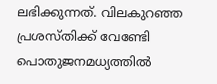ലഭിക്കുന്നത്. വിലകുറഞ്ഞ പ്രശസ്തിക്ക് വേണ്ടേി പൊതുജനമധ്യത്തിൽ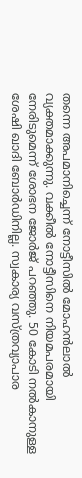തന്നെ അപമാനിച്ചെന്ന് നോട്ടീസിൽ മോഹൻലാൽ വ്യക്തമാക്കുന്നു. വക്കീൽ നോട്ടീസിനെ നിയമപരമായി നേരിടുമെന്ന് ശോഭന ജോർജ് പറഞ്ഞു. 50 കോടി നൽകാനുള്ള ശേഷി ഖാദി ബോർഡിനില്ല. സ്വകാര്യ വസ്ത്രവ്യാപാര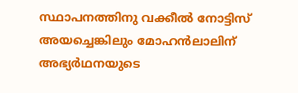സ്ഥാപനത്തിനു വക്കീൽ നോട്ടിസ് അയച്ചെങ്കിലും മോഹൻലാലിന് അഭ്യർഥനയുടെ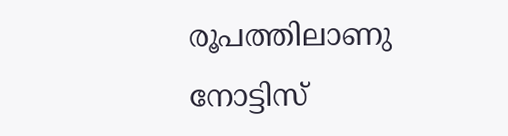രൂപത്തിലാണു നോട്ടിസ്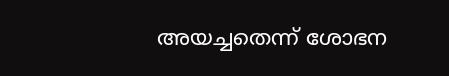അയച്ചതെന്ന് ശോഭന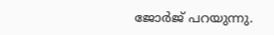ജോർജ് പറയുന്നു.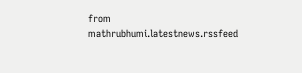from mathrubhumi.latestnews.rssfeed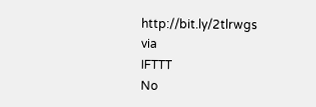http://bit.ly/2tlrwgs
via
IFTTT
No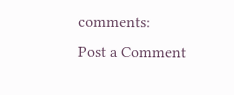comments:
Post a Comment